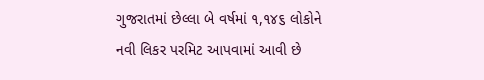ગુજરાતમાં છેલ્લા બે વર્ષમાં ૧,૧૪૬ લોકોને નવી લિકર પરમિટ આપવામાં આવી છે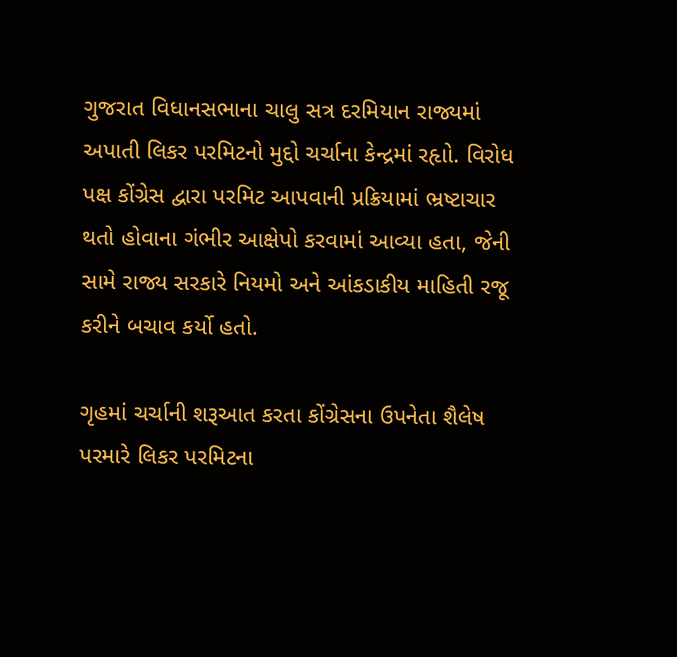ગુજરાત વિધાનસભાના ચાલુ સત્ર દરમિયાન રાજ્યમાં અપાતી લિકર પરમિટનો મુદ્દો ચર્ચાના કેન્દ્રમાં રહૃાો. વિરોધ પક્ષ કોંગ્રેસ દ્વારા પરમિટ આપવાની પ્રક્રિયામાં ભ્રષ્ટાચાર થતો હોવાના ગંભીર આક્ષેપો કરવામાં આવ્યા હતા, જેની સામે રાજ્ય સરકારે નિયમો અને આંકડાકીય માહિતી રજૂ કરીને બચાવ કર્યો હતો.

ગૃહમાં ચર્ચાની શરૂઆત કરતા કોંગ્રેસના ઉપનેતા શૈલેષ પરમારે લિકર પરમિટના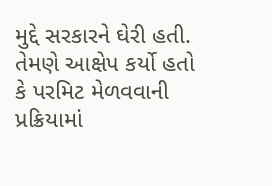મુદ્દે સરકારને ઘેરી હતી. તેમણે આક્ષેપ કર્યો હતો કે પરમિટ મેળવવાની પ્રક્રિયામાં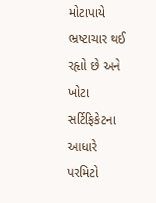મોટાપાયે ભ્રષ્ટાચાર થઈ રહૃાો છે અને ખોટા સર્ટિફિકેટના આધારે પરમિટો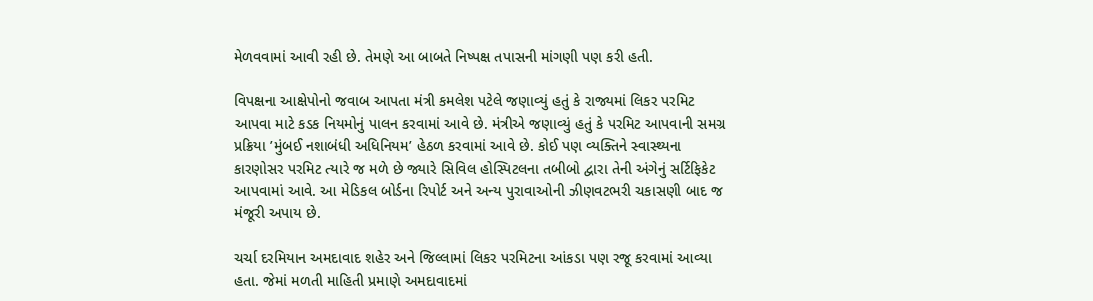મેળવવામાં આવી રહી છે. તેમણે આ બાબતે નિષ્પક્ષ તપાસની માંગણી પણ કરી હતી.

વિપક્ષના આક્ષેપોનો જવાબ આપતા મંત્રી કમલેશ પટેલે જણાવ્યું હતું કે રાજ્યમાં લિકર પરમિટ આપવા માટે કડક નિયમોનું પાલન કરવામાં આવે છે. મંત્રીએ જણાવ્યું હતું કે પરમિટ આપવાની સમગ્ર પ્રક્રિયા ’મુંબઈ નશાબંધી અધિનિયમ’ હેઠળ કરવામાં આવે છે. કોઈ પણ વ્યક્તિને સ્વાસ્થ્યના કારણોસર પરમિટ ત્યારે જ મળે છે જ્યારે સિવિલ હોસ્પિટલના તબીબો દ્વારા તેની અંગેનું સર્ટિફિકેટ આપવામાં આવે. આ મેડિકલ બોર્ડના રિપોર્ટ અને અન્ય પુરાવાઓની ઝીણવટભરી ચકાસણી બાદ જ મંજૂરી અપાય છે.

ચર્ચા દરમિયાન અમદાવાદ શહેર અને જિલ્લામાં લિકર પરમિટના આંકડા પણ રજૂ કરવામાં આવ્યા હતા. જેમાં મળતી માહિતી પ્રમાણે અમદાવાદમાં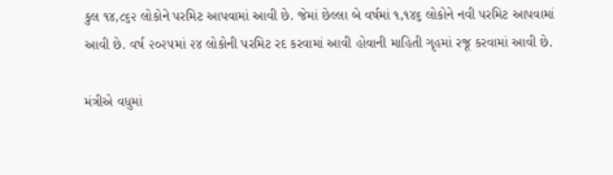કુલ ૧૪,૮૬૨ લોકોને પરમિટ આપવામાં આવી છે. જેમાં છેલ્લા બે વર્ષમાં ૧,૧૪૬ લોકોને નવી પરમિટ આપવામાં આવી છે. વર્ષ ૨૦૨૫માં ૨૪ લોકોની પરમિટ રદ કરવામાં આવી હોવાની માહિતી ગૃહમાં રજૂ કરવામાં આવી છે.

મંત્રીએ વધુમાં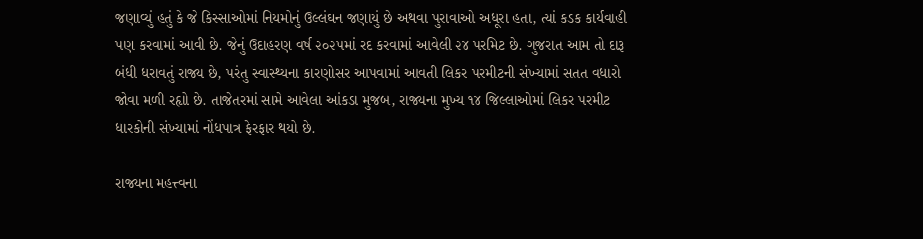જણાવ્યું હતું કે જે કિસ્સાઓમાં નિયમોનું ઉલ્લંઘન જણાયું છે અથવા પુરાવાઓ અધૂરા હતા, ત્યાં કડક કાર્યવાહી પણ કરવામાં આવી છે. જેનું ઉદાહરણ વર્ષ ૨૦૨૫માં રદ કરવામાં આવેલી ૨૪ પરમિટ છે. ગુજરાત આમ તો દારૂ બંધી ધરાવતું રાજ્ય છે, પરંતુ સ્વાસ્થ્યના કારણોસર આપવામાં આવતી લિકર પરમીટની સંખ્યામાં સતત વધારો જોવા મળી રહૃાો છે. તાજેતરમાં સામે આવેલા આંકડા મુજબ, રાજ્યના મુખ્ય ૧૪ જિલ્લાઓમાં લિકર પરમીટ ધારકોની સંખ્યામાં નોંધપાત્ર ફેરફાર થયો છે.

રાજ્યના મહત્ત્વના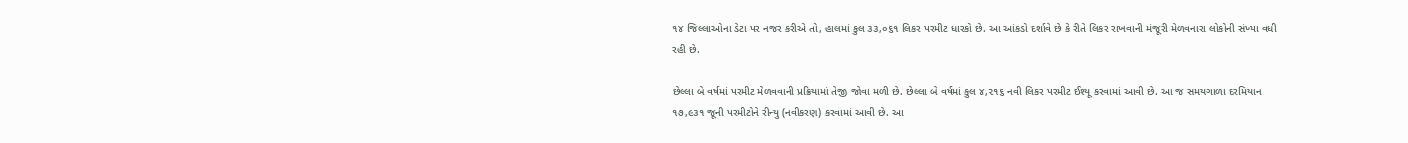૧૪ જિલ્લાઓના ડેટા પર નજર કરીએ તો, હાલમાં કુલ ૩૩,૦૬૧ લિકર પરમીટ ધારકો છે. આ આંકડો દર્શાવે છે કે રીતે લિકર રાખવાની મંજૂરી મેળવનારા લોકોની સંખ્યા વધી રહી છે.

છેલ્લા બે વર્ષમાં પરમીટ મેળવવાની પ્રક્રિયામાં તેજી જોવા મળી છે. છેલ્લા બે વર્ષમાં કુલ ૪,૨૧૬ નવી લિકર પરમીટ ઈશ્યૂ કરવામાં આવી છે. આ જ સમયગાળા દરમિયાન ૧૭,૯૩૧ જૂની પરમીટોને રીન્યુ (નવીકરણ) કરવામાં આવી છે. આ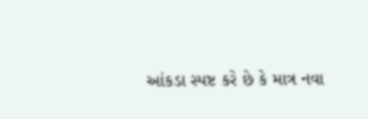આંકડા સ્પષ્ટ કરે છે કે માત્ર નવા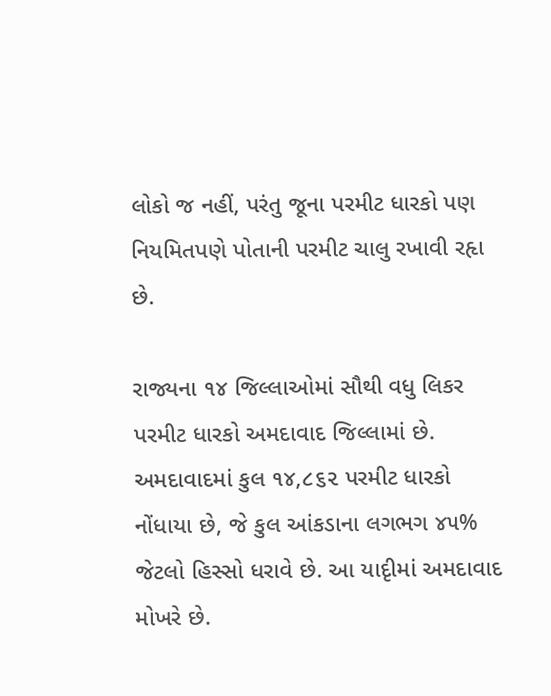લોકો જ નહીં, પરંતુ જૂના પરમીટ ધારકો પણ નિયમિતપણે પોતાની પરમીટ ચાલુ રખાવી રહૃા છે.

રાજ્યના ૧૪ જિલ્લાઓમાં સૌથી વધુ લિકર પરમીટ ધારકો અમદાવાદ જિલ્લામાં છે. અમદાવાદમાં કુલ ૧૪,૮૬૨ પરમીટ ધારકો નોંધાયા છે, જે કુલ આંકડાના લગભગ ૪૫% જેટલો હિસ્સો ધરાવે છે. આ યાદૃીમાં અમદાવાદ મોખરે છે.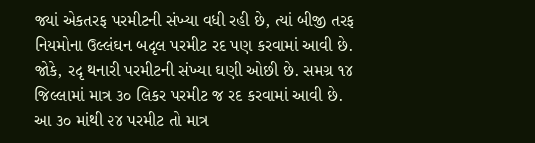જ્યાં એકતરફ પરમીટની સંખ્યા વધી રહી છે, ત્યાં બીજી તરફ નિયમોના ઉલ્લંઘન બદૃલ પરમીટ રદ પણ કરવામાં આવી છે. જોકે, રદૃ થનારી પરમીટની સંખ્યા ઘણી ઓછી છે. સમગ્ર ૧૪ જિલ્લામાં માત્ર ૩૦ લિકર પરમીટ જ રદ કરવામાં આવી છે. આ ૩૦ માંથી ૨૪ પરમીટ તો માત્ર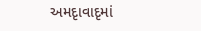અમદૃાવાદૃમાં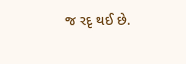જ રદૃ થઈ છે.